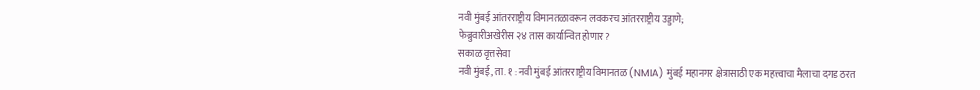नवी मुंबई आंतरराष्ट्रीय विमानतळावरून लवकरच आंतरराष्ट्रीय उड्डाणे;
फेब्रुवारीअखेरीस २४ तास कार्यान्वित होणार?
सकाळ वृत्तसेवा
नवी मुंबई, ता. १ : नवी मुंबई आंतरराष्ट्रीय विमानतळ (NMIA) मुंबई महानगर क्षेत्रासाठी एक महत्त्वाचा मैलाचा दगड ठरत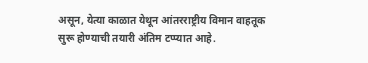असून, येत्या काळात येथून आंतरराष्ट्रीय विमान वाहतूक सुरू होण्याची तयारी अंतिम टप्प्यात आहे.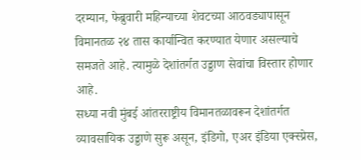दरम्यान, फेब्रुवारी महिन्याच्या शेवटच्या आठवड्यापासून विमानतळ २४ तास कार्यान्वित करण्यात येणार असल्याचे समजते आहे. त्यामुळे देशांतर्गत उड्डाण सेवांचा विस्तार होणार आहे.
सध्या नवी मुंबई आंतरराष्ट्रीय विमानतळावरून देशांतर्गत व्यावसायिक उड्डाणे सुरू असून, इंडिगो, एअर इंडिया एक्स्प्रेस,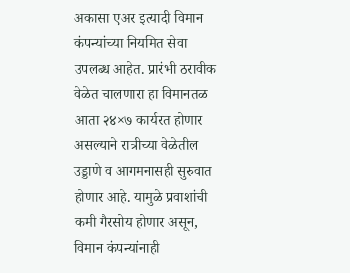अकासा एअर इत्यादी विमान कंपन्यांच्या नियमित सेवा उपलब्ध आहेत. प्रारंभी ठरावीक वेळेत चालणारा हा विमानतळ आता २४×७ कार्यरत होणार असल्याने रात्रीच्या वेळेतील उड्डाणे व आगमनासही सुरुवात होणार आहे. यामुळे प्रवाशांची कमी गैरसोय होणार असून, विमान कंपन्यांनाही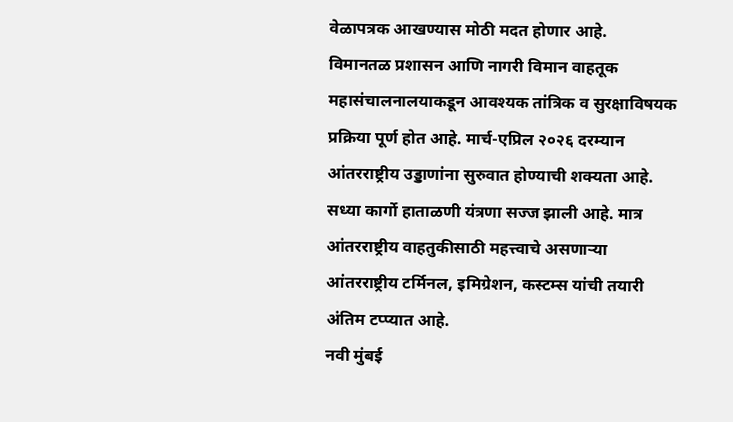वेळापत्रक आखण्यास मोठी मदत होणार आहे.
विमानतळ प्रशासन आणि नागरी विमान वाहतूक महासंचालनालयाकडून आवश्यक तांत्रिक व सुरक्षाविषयक प्रक्रिया पूर्ण होत आहे. मार्च-एप्रिल २०२६ दरम्यान आंतरराष्ट्रीय उड्डाणांना सुरुवात होण्याची शक्यता आहे. सध्या कार्गो हाताळणी यंत्रणा सज्ज झाली आहे. मात्र आंतरराष्ट्रीय वाहतुकीसाठी महत्त्वाचे असणाऱ्या आंतरराष्ट्रीय टर्मिनल, इमिग्रेशन, कस्टम्स यांची तयारी अंतिम टप्प्यात आहे.
नवी मुंबई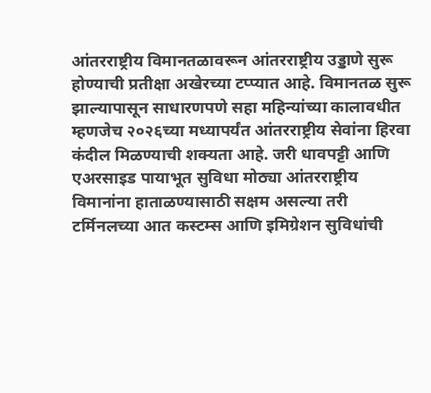आंतरराष्ट्रीय विमानतळावरून आंतरराष्ट्रीय उड्डाणे सुरू होण्याची प्रतीक्षा अखेरच्या टप्प्यात आहे. विमानतळ सुरू झाल्यापासून साधारणपणे सहा महिन्यांच्या कालावधीत म्हणजेच २०२६च्या मध्यापर्यंत आंतरराष्ट्रीय सेवांना हिरवा कंदील मिळण्याची शक्यता आहे. जरी धावपट्टी आणि एअरसाइड पायाभूत सुविधा मोठ्या आंतरराष्ट्रीय विमानांना हाताळण्यासाठी सक्षम असल्या तरी टर्मिनलच्या आत कस्टम्स आणि इमिग्रेशन सुविधांची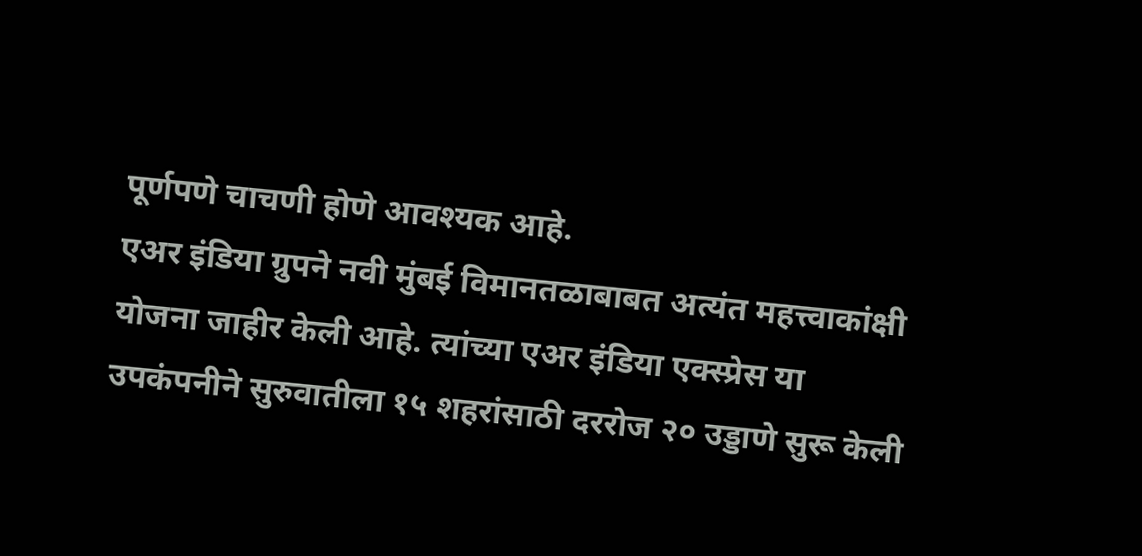पूर्णपणे चाचणी होणे आवश्यक आहे.
एअर इंडिया ग्रुपने नवी मुंबई विमानतळाबाबत अत्यंत महत्त्वाकांक्षी योजना जाहीर केली आहे. त्यांच्या एअर इंडिया एक्स्प्रेस या उपकंपनीने सुरुवातीला १५ शहरांसाठी दररोज २० उड्डाणे सुरू केली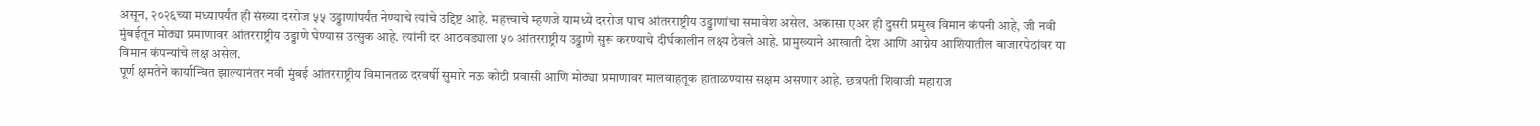असून, २०२६च्या मध्यापर्यंत ही संख्या दररोज ५५ उड्डाणांपर्यंत नेण्याचे त्यांचे उद्दिष्ट आहे. महत्त्वाचे म्हणजे यामध्ये दररोज पाच आंतरराष्ट्रीय उड्डाणांचा समावेश असेल. अकासा एअर ही दुसरी प्रमुख विमान कंपनी आहे, जी नवी मुंबईतून मोठ्या प्रमाणावर आंतरराष्ट्रीय उड्डाणे घेण्यास उत्सुक आहे. त्यांनी दर आठवड्याला ५० आंतरराष्ट्रीय उड्डाणे सुरू करण्याचे दीर्घकालीन लक्ष्य ठेवले आहे. प्रामुख्याने आखाती देश आणि आग्नेय आशियातील बाजारपेठांवर या विमान कंपन्यांचे लक्ष असेल.
पूर्ण क्षमतेने कार्यान्वित झाल्यानंतर नवी मुंबई आंतरराष्ट्रीय विमानतळ दरवर्षी सुमारे नऊ कोटी प्रवासी आणि मोठ्या प्रमाणावर मालवाहतूक हाताळण्यास सक्षम असणार आहे. छत्रपती शिवाजी महाराज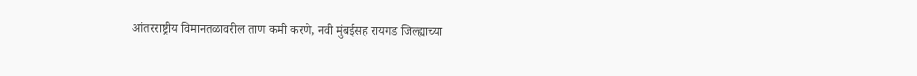आंतरराष्ट्रीय विमानतळावरील ताण कमी करणे, नवी मुंबईसह रायगड जिल्ह्याच्या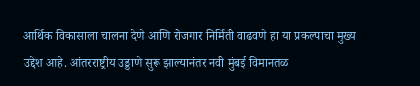आर्थिक विकासाला चालना देणे आणि रोजगार निर्मिती वाढवणे हा या प्रकल्पाचा मुख्य उद्देश आहे. आंतरराष्ट्रीय उड्डाणे सुरू झाल्यानंतर नवी मुंबई विमानतळ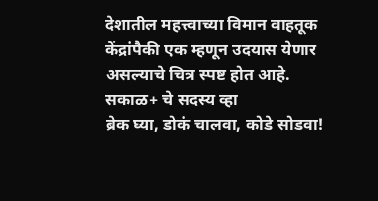देशातील महत्त्वाच्या विमान वाहतूक केंद्रांपैकी एक म्हणून उदयास येणार असल्याचे चित्र स्पष्ट होत आहे.
सकाळ+ चे सदस्य व्हा
ब्रेक घ्या, डोकं चालवा, कोडे सोडवा!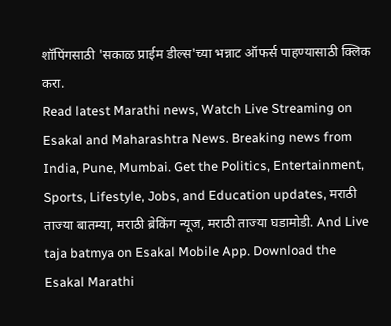शॉपिंगसाठी 'सकाळ प्राईम डील्स'च्या भन्नाट ऑफर्स पाहण्यासाठी क्लिक करा.
Read latest Marathi news, Watch Live Streaming on Esakal and Maharashtra News. Breaking news from India, Pune, Mumbai. Get the Politics, Entertainment, Sports, Lifestyle, Jobs, and Education updates, मराठी ताज्या बातम्या, मराठी ब्रेकिंग न्यूज, मराठी ताज्या घडामोडी. And Live taja batmya on Esakal Mobile App. Download the Esakal Marathi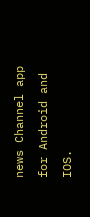news Channel app for Android and IOS.